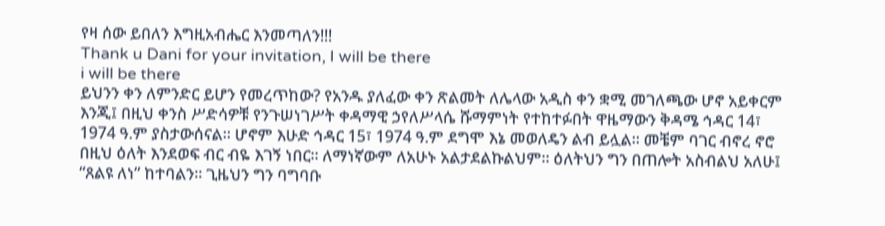የዛ ሰው ይበለን እግዚአብሔር እንመጣለን!!!
Thank u Dani for your invitation, I will be there
i will be there
ይህንን ቀን ለምንድር ይሆን የመረጥከው? የአንዱ ያለፈው ቀን ጽልመት ለሌላው አዲስ ቀን ቋሚ መገለጫው ሆኖ አይቀርም እንጂ፤ በዚህ ቀንስ ሥድሳዎቹ የንጉሠነገሥት ቀዳማዊ ኃየለሥላሴ ሹማምነት የተከተፉበት ዋዜማውን ቅዳሜ ኅዳር 14፣ 1974 ዓ.ም ያስታውሰናል፡፡ ሆኖም እሁድ ኅዳር 15፣ 1974 ዓ.ም ደግሞ እኔ መወለዴን ልብ ይሏል፡፡ መቼም ባገር ብኖረ ኖሮ በዚህ ዕለት እንደወፍ ብር ብዬ እገኝ ነበር፡፡ ለማነኛውም ለአሁኑ አልታደልኩልህም፡፡ ዕለትህን ግን በጠሎት አስብልህ አለሁ፤ “ጸልዩ ለነ” ከተባልን፡፡ ጊዜህን ግን ባግባቡ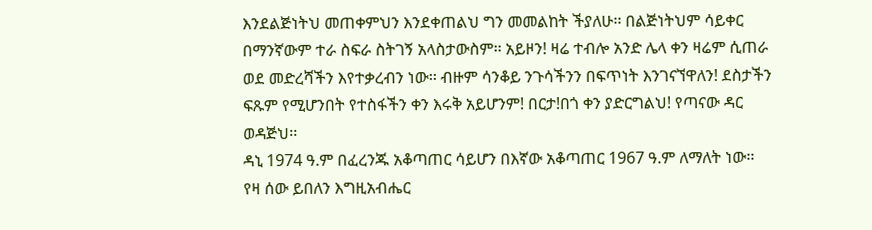እንደልጅነትህ መጠቀምህን እንደቀጠልህ ግን መመልከት ችያለሁ፡፡ በልጅነትህም ሳይቀር በማንኛውም ተራ ስፍራ ስትገኝ አላስታውስም፡፡ አይዞን! ዛሬ ተብሎ አንድ ሌላ ቀን ዛሬም ሲጠራ ወደ መድረሻችን እየተቃረብን ነው፡፡ ብዙም ሳንቆይ ንጉሳችንን በፍጥነት እንገናኘዋለን! ደስታችን ፍጹም የሚሆንበት የተስፋችን ቀን እሩቅ አይሆንም! በርታ!በጎ ቀን ያድርግልህ! የጣናው ዳር ወዳጅህ፡፡
ዳኒ 1974 ዓ.ም በፈረንጁ አቆጣጠር ሳይሆን በእኛው አቆጣጠር 1967 ዓ.ም ለማለት ነው፡፡
የዛ ሰው ይበለን እግዚአብሔር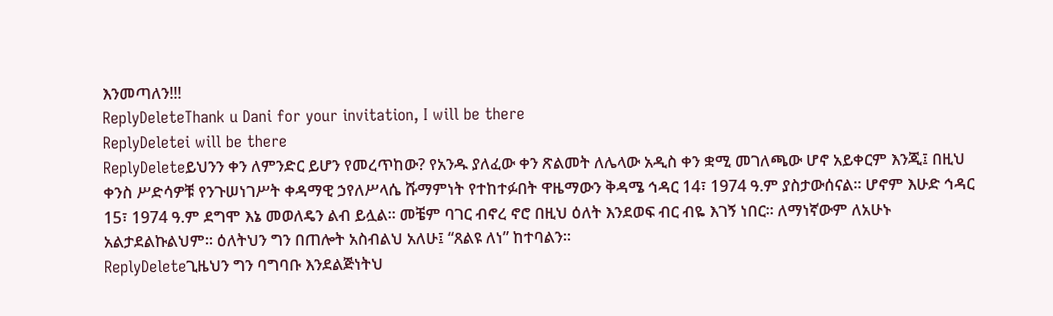እንመጣለን!!!
ReplyDeleteThank u Dani for your invitation, I will be there
ReplyDeletei will be there
ReplyDeleteይህንን ቀን ለምንድር ይሆን የመረጥከው? የአንዱ ያለፈው ቀን ጽልመት ለሌላው አዲስ ቀን ቋሚ መገለጫው ሆኖ አይቀርም እንጂ፤ በዚህ ቀንስ ሥድሳዎቹ የንጉሠነገሥት ቀዳማዊ ኃየለሥላሴ ሹማምነት የተከተፉበት ዋዜማውን ቅዳሜ ኅዳር 14፣ 1974 ዓ.ም ያስታውሰናል፡፡ ሆኖም እሁድ ኅዳር 15፣ 1974 ዓ.ም ደግሞ እኔ መወለዴን ልብ ይሏል፡፡ መቼም ባገር ብኖረ ኖሮ በዚህ ዕለት እንደወፍ ብር ብዬ እገኝ ነበር፡፡ ለማነኛውም ለአሁኑ አልታደልኩልህም፡፡ ዕለትህን ግን በጠሎት አስብልህ አለሁ፤ “ጸልዩ ለነ” ከተባልን፡፡
ReplyDeleteጊዜህን ግን ባግባቡ እንደልጅነትህ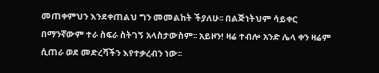መጠቀምህን እንደቀጠልህ ግን መመልከት ችያለሁ፡፡ በልጅነትህም ሳይቀር በማንኛውም ተራ ስፍራ ስትገኝ አላስታውስም፡፡ አይዞን! ዛሬ ተብሎ አንድ ሌላ ቀን ዛሬም ሲጠራ ወደ መድረሻችን እየተቃረብን ነው፡፡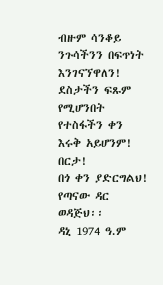ብዙም ሳንቆይ ንጉሳችንን በፍጥነት እንገናኘዋለን! ደስታችን ፍጹም የሚሆንበት የተስፋችን ቀን እሩቅ አይሆንም! በርታ!
በጎ ቀን ያድርግልህ!
የጣናው ዳር ወዳጅህ፡፡
ዳኒ 1974 ዓ.ም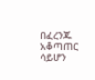በፈረንጁ አቆጣጠር ሳይሆን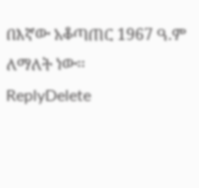በእኛው አቆጣጠር 1967 ዓ.ም ለማለት ነው፡፡
ReplyDelete